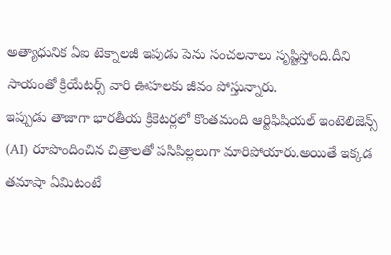అత్యాధునిక ఏఐ టెక్నాలజీ ఇపుడు పెను సంచలనాలు సృష్టిస్తోంది.దీని సాయంతో క్రియేటర్స్ వారి ఊహలకు జీవం పోస్తున్నారు.
ఇప్పుడు తాజాగా భారతీయ క్రికెటర్లలో కొంతమంది ఆర్టిఫిషియల్ ఇంటెలిజెన్స్ (AI) రూపొందించిన చిత్రాలతో పసిపిల్లలుగా మారిపోయారు.అయితే ఇక్కడ తమాషా ఏమిటంటే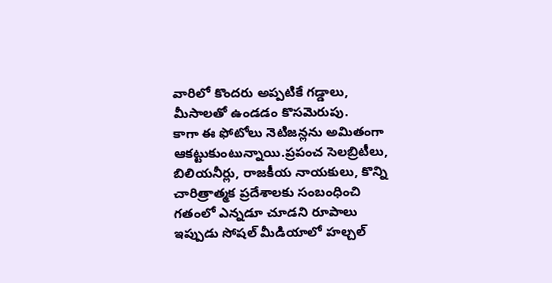వారిలో కొందరు అప్పటికే గడ్డాలు, మీసాలతో ఉండడం కొసమెరుపు.
కాగా ఈ ఫోటోలు నెటిజన్లను అమితంగా ఆకట్టుకుంటున్నాయి.ప్రపంచ సెలబ్రిటీలు, బిలియనీర్లు, రాజకీయ నాయకులు, కొన్ని చారిత్రాత్మక ప్రదేశాలకు సంబంధించి గతంలో ఎన్నడూ చూడని రూపాలు ఇప్పుడు సోషల్ మీడియాలో హల్చల్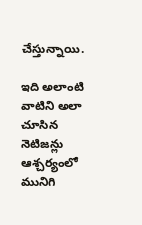చేస్తున్నాయి.

ఇది అలాంటి వాటిని అలా చూసిన నెటిజన్లు ఆశ్చర్యంలో మునిగి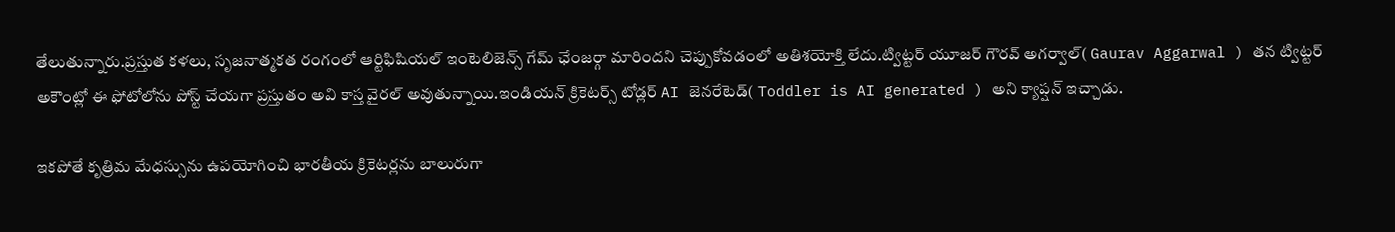తేలుతున్నారు.ప్రస్తుత కళలు, సృజనాత్మకత రంగంలో ఆర్టిఫిషియల్ ఇంటెలిజెన్స్ గేమ్ ఛేంజర్గా మారిందని చెప్పుకోవడంలో అతిశయోక్తి లేదు.ట్విట్టర్ యూజర్ గౌరవ్ అగర్వాల్( Gaurav Aggarwal ) తన ట్విట్టర్ అకౌంట్లో ఈ ఫోటోలోను పోస్ట్ చేయగా ప్రస్తుతం అవి కాస్త వైరల్ అవుతున్నాయి.ఇండియన్ క్రికెటర్స్ టోడ్లర్ AI జెనరేటెడ్( Toddler is AI generated ) అని క్యాప్షన్ ఇచ్చాడు.

ఇకపోతే కృత్రిమ మేధస్సును ఉపయోగించి భారతీయ క్రికెటర్లను బాలురుగా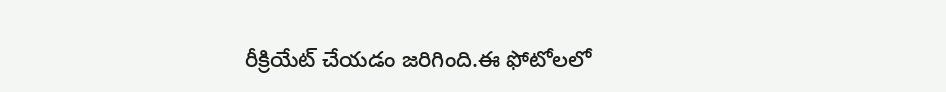రీక్రియేట్ చేయడం జరిగింది.ఈ ఫోటోలలో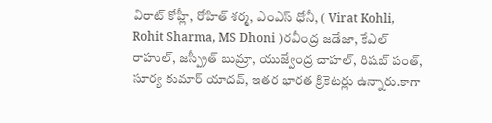విరాట్ కోహ్లీ, రోహిత్ శర్మ, ఎంఎస్ ధోనీ, ( Virat Kohli, Rohit Sharma, MS Dhoni )రవీంద్ర జడేజా, కేఎల్ రాహుల్, జస్ప్రీత్ బుమ్రా, యుజ్వేంద్ర చాహల్, రిషబ్ పంత్, సూర్య కుమార్ యాదవ్, ఇతర భారత క్రికెటర్లు ఉన్నారు.కాగా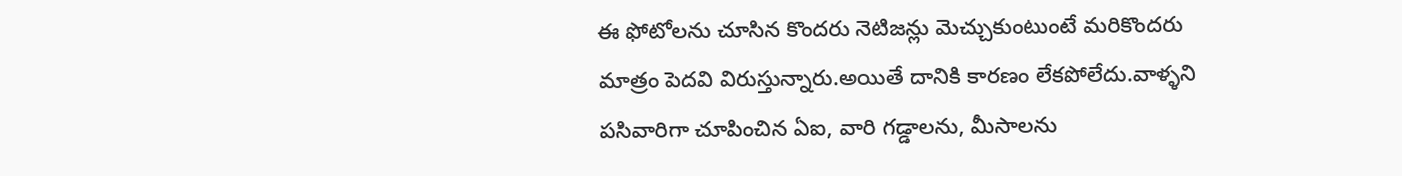ఈ ఫోటోలను చూసిన కొందరు నెటిజన్లు మెచ్చుకుంటుంటే మరికొందరు మాత్రం పెదవి విరుస్తున్నారు.అయితే దానికి కారణం లేకపోలేదు.వాళ్ళని పసివారిగా చూపించిన ఏఐ, వారి గడ్డాలను, మీసాలను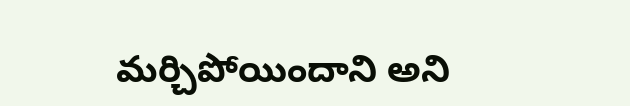మర్చిపోయిందాని అని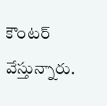కౌంటర్ వేస్తున్నారు.